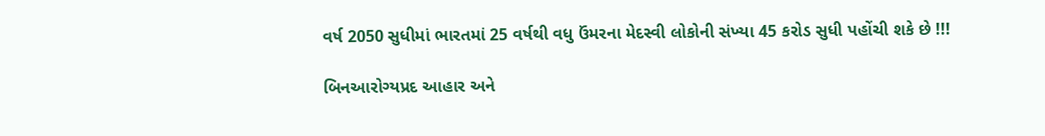વર્ષ 2050 સુધીમાં ભારતમાં 25 વર્ષથી વધુ ઉંમરના મેદસ્વી લોકોની સંખ્યા 45 કરોડ સુધી પહોંચી શકે છે !!!

બિનઆરોગ્યપ્રદ આહાર અને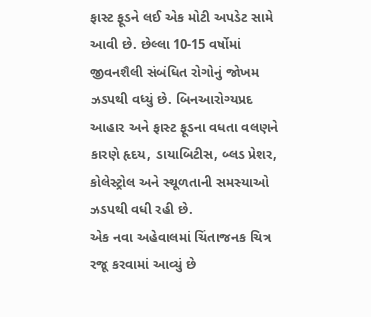ફાસ્ટ ફૂડને લઈ એક મોટી અપડેટ સામે આવી છે. છેલ્લા 10-15 વર્ષોમાં જીવનશૈલી સંબંધિત રોગોનું જોખમ ઝડપથી વધ્યું છે. બિનઆરોગ્યપ્રદ આહાર અને ફાસ્ટ ફૂડના વધતા વલણને કારણે હૃદય, ડાયાબિટીસ, બ્લડ પ્રેશર, કોલેસ્ટ્રોલ અને સ્થૂળતાની સમસ્યાઓ ઝડપથી વધી રહી છે.
એક નવા અહેવાલમાં ચિંતાજનક ચિત્ર રજૂ કરવામાં આવ્યું છે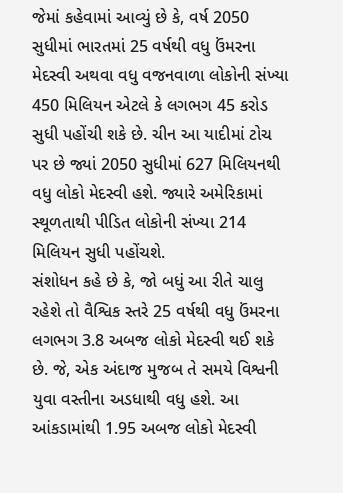જેમાં કહેવામાં આવ્યું છે કે, વર્ષ 2050 સુધીમાં ભારતમાં 25 વર્ષથી વધુ ઉંમરના મેદસ્વી અથવા વધુ વજનવાળા લોકોની સંખ્યા 450 મિલિયન એટલે કે લગભગ 45 કરોડ સુધી પહોંચી શકે છે. ચીન આ યાદીમાં ટોચ પર છે જ્યાં 2050 સુધીમાં 627 મિલિયનથી વધુ લોકો મેદસ્વી હશે. જ્યારે અમેરિકામાં સ્થૂળતાથી પીડિત લોકોની સંખ્યા 214 મિલિયન સુધી પહોંચશે.
સંશોધન કહે છે કે, જો બધું આ રીતે ચાલુ રહેશે તો વૈશ્વિક સ્તરે 25 વર્ષથી વધુ ઉંમરના લગભગ 3.8 અબજ લોકો મેદસ્વી થઈ શકે છે. જે, એક અંદાજ મુજબ તે સમયે વિશ્વની યુવા વસ્તીના અડધાથી વધુ હશે. આ આંકડામાંથી 1.95 અબજ લોકો મેદસ્વી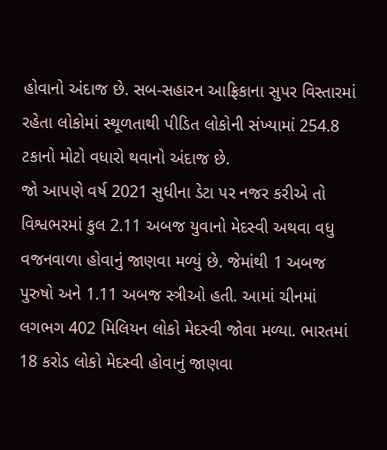હોવાનો અંદાજ છે. સબ-સહારન આફ્રિકાના સુપર વિસ્તારમાં રહેતા લોકોમાં સ્થૂળતાથી પીડિત લોકોની સંખ્યામાં 254.8 ટકાનો મોટો વધારો થવાનો અંદાજ છે.
જો આપણે વર્ષ 2021 સુધીના ડેટા પર નજર કરીએ તો વિશ્વભરમાં કુલ 2.11 અબજ યુવાનો મેદસ્વી અથવા વધુ વજનવાળા હોવાનું જાણવા મળ્યું છે. જેમાંથી 1 અબજ પુરુષો અને 1.11 અબજ સ્ત્રીઓ હતી. આમાં ચીનમાં લગભગ 402 મિલિયન લોકો મેદસ્વી જોવા મળ્યા. ભારતમાં 18 કરોડ લોકો મેદસ્વી હોવાનું જાણવા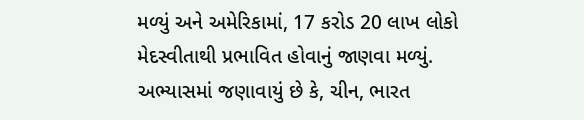મળ્યું અને અમેરિકામાં, 17 કરોડ 20 લાખ લોકો મેદસ્વીતાથી પ્રભાવિત હોવાનું જાણવા મળ્યું.
અભ્યાસમાં જણાવાયું છે કે, ચીન, ભારત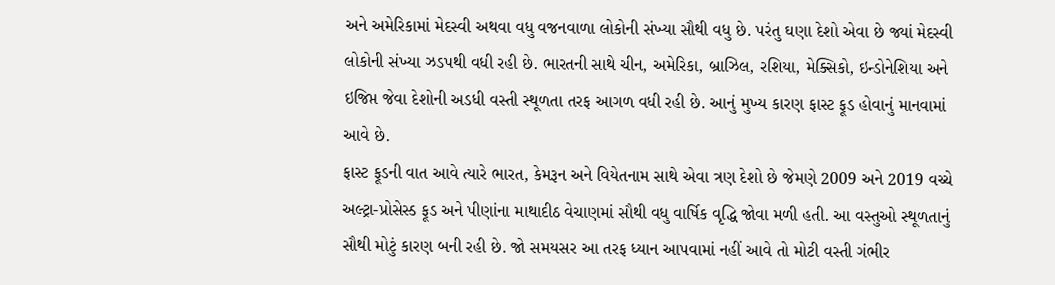અને અમેરિકામાં મેદસ્વી અથવા વધુ વજનવાળા લોકોની સંખ્યા સૌથી વધુ છે. પરંતુ ઘણા દેશો એવા છે જ્યાં મેદસ્વી લોકોની સંખ્યા ઝડપથી વધી રહી છે. ભારતની સાથે ચીન, અમેરિકા, બ્રાઝિલ, રશિયા, મેક્સિકો, ઇન્ડોનેશિયા અને ઇજિપ્ત જેવા દેશોની અડધી વસ્તી સ્થૂળતા તરફ આગળ વધી રહી છે. આનું મુખ્ય કારણ ફાસ્ટ ફૂડ હોવાનું માનવામાં આવે છે.
ફાસ્ટ ફૂડની વાત આવે ત્યારે ભારત, કેમરૂન અને વિયેતનામ સાથે એવા ત્રણ દેશો છે જેમણે 2009 અને 2019 વચ્ચે અલ્ટ્રા-પ્રોસેસ્ડ ફૂડ અને પીણાંના માથાદીઠ વેચાણમાં સૌથી વધુ વાર્ષિક વૃદ્ધિ જોવા મળી હતી. આ વસ્તુઓ સ્થૂળતાનું સૌથી મોટું કારણ બની રહી છે. જો સમયસર આ તરફ ધ્યાન આપવામાં નહીં આવે તો મોટી વસ્તી ગંભીર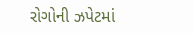રોગોની ઝપેટમાં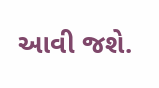આવી જશે.